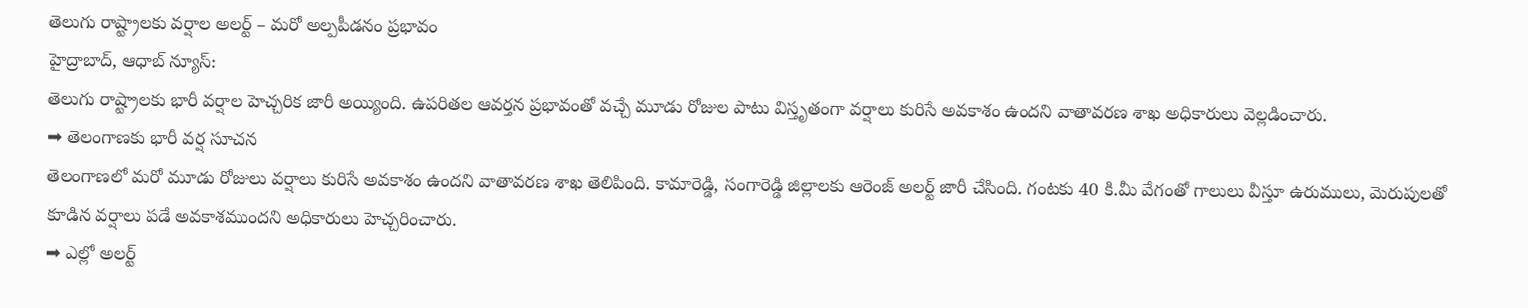తెలుగు రాష్ట్రాలకు వర్షాల అలర్ట్ – మరో అల్పపీడనం ప్రభావం
హైద్రాబాద్, ఆధాబ్ న్యూస్:
తెలుగు రాష్ట్రాలకు భారీ వర్షాల హెచ్చరిక జారీ అయ్యింది. ఉపరితల ఆవర్తన ప్రభావంతో వచ్చే మూడు రోజుల పాటు విస్తృతంగా వర్షాలు కురిసే అవకాశం ఉందని వాతావరణ శాఖ అధికారులు వెల్లడించారు.
➡ తెలంగాణకు భారీ వర్ష సూచన
తెలంగాణలో మరో మూడు రోజులు వర్షాలు కురిసే అవకాశం ఉందని వాతావరణ శాఖ తెలిపింది. కామారెడ్డి, సంగారెడ్డి జిల్లాలకు ఆరెంజ్ అలర్ట్ జారీ చేసింది. గంటకు 40 కి.మీ వేగంతో గాలులు వీస్తూ ఉరుములు, మెరుపులతో కూడిన వర్షాలు పడే అవకాశముందని అధికారులు హెచ్చరించారు.
➡ ఎల్లో అలర్ట్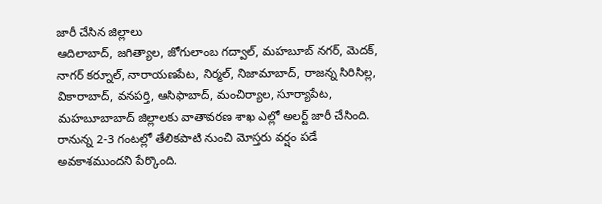జారీ చేసిన జిల్లాలు
ఆదిలాబాద్, జగిత్యాల, జోగులాంబ గద్వాల్, మహబూబ్ నగర్, మెదక్, నాగర్ కర్నూల్, నారాయణపేట, నిర్మల్, నిజామాబాద్, రాజన్న సిరిసిల్ల, వికారాబాద్, వనపర్తి, ఆసిఫాబాద్, మంచిర్యాల, సూర్యాపేట, మహబూబాబాద్ జిల్లాలకు వాతావరణ శాఖ ఎల్లో అలర్ట్ జారీ చేసింది. రానున్న 2-3 గంటల్లో తేలికపాటి నుంచి మోస్తరు వర్షం పడే అవకాశముందని పేర్కొంది.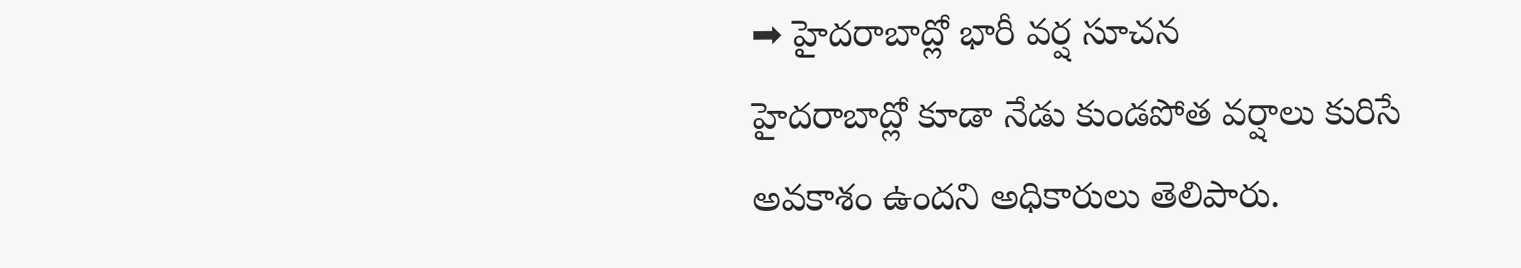➡ హైదరాబాద్లో భారీ వర్ష సూచన
హైదరాబాద్లో కూడా నేడు కుండపోత వర్షాలు కురిసే అవకాశం ఉందని అధికారులు తెలిపారు.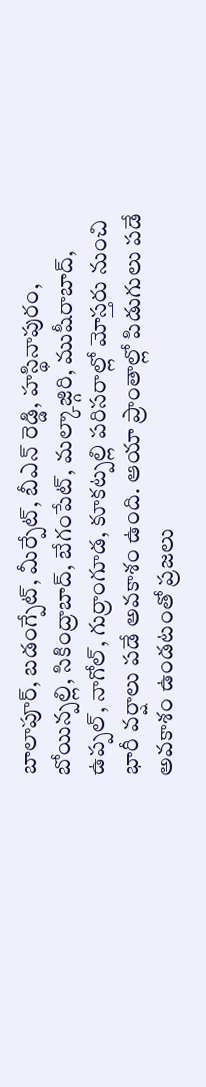బాలాపూర్, బడంగ్పేట్, మీర్పేట్, బీఎన్ రెడ్డి, హస్థినాపురం, బోయిన్పల్లి, సికింద్రాబాద్, బేగంపేట్, మల్కాజ్గిరి, ముషీరాబాద్, ఉప్పల్, నాగోల్, గుర్రాంగూడ, కూకట్పల్లి పరిసరాల్లో మోస్తరు నుంచి భారీ వర్షాలు పడే అవకాశం ఉంది. ఆయా ప్రాంతాల్లో పిడుగులు పడే అవకాశం ఉండటంతో ప్రజలు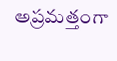అప్రమత్తంగా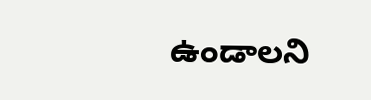ఉండాలని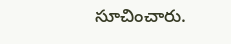సూచించారు.